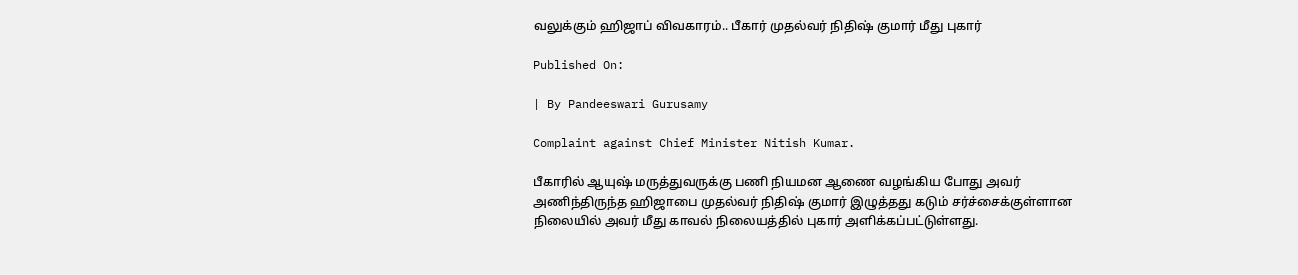வலுக்கும் ஹிஜாப் விவகாரம்.. பீகார் முதல்வர் நிதிஷ் குமார் மீது புகார்

Published On:

| By Pandeeswari Gurusamy

Complaint against Chief Minister Nitish Kumar.

பீகாரில் ஆயுஷ் மருத்துவருக்கு பணி நியமன ஆணை வழங்கிய போது அவர் அணிந்திருந்த ஹிஜாபை முதல்வர் நிதிஷ் குமார் இழுத்தது கடும் சர்ச்சைக்குள்ளான நிலையில் அவர் மீது காவல் நிலையத்தில் புகார் அளிக்கப்பட்டுள்ளது.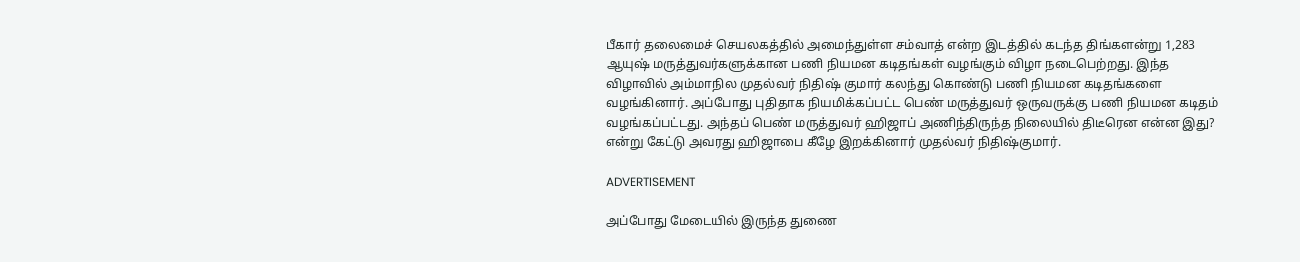பீகார் தலைமைச் செயலகத்தில் அமைந்துள்ள சம்வாத் என்ற இடத்தில் கடந்த திங்களன்று 1,283 ஆயுஷ் மருத்துவர்களுக்கான பணி நியமன கடிதங்கள் வழங்கும் விழா நடைபெற்றது. இந்த விழாவில் அம்மாநில முதல்வர் நிதிஷ் குமார் கலந்து கொண்டு பணி நியமன கடிதங்களை வழங்கினார். அப்போது புதிதாக நியமிக்கப்பட்ட பெண் மருத்துவர் ஒருவருக்கு பணி நியமன கடிதம் வழங்கப்பட்டது. அந்தப் பெண் மருத்துவர் ஹிஜாப் அணிந்திருந்த நிலையில் திடீரென என்ன இது? என்று கேட்டு அவரது ஹிஜாபை கீழே இறக்கினார் முதல்வர் நிதிஷ்குமார்.

ADVERTISEMENT

அப்போது மேடையில் இருந்த துணை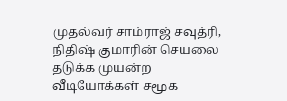முதல்வர் சாம்ராஜ் சவுத்ரி, நிதிஷ் குமாரின் செயலை தடுக்க முயன்ற வீடியோக்கள் சமூக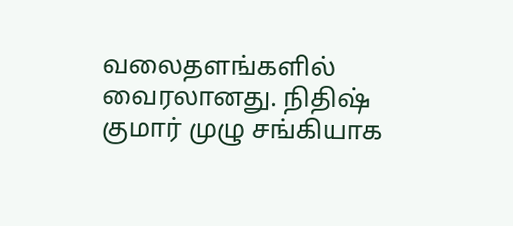வலைதளங்களில் வைரலானது. நிதிஷ் குமார் முழு சங்கியாக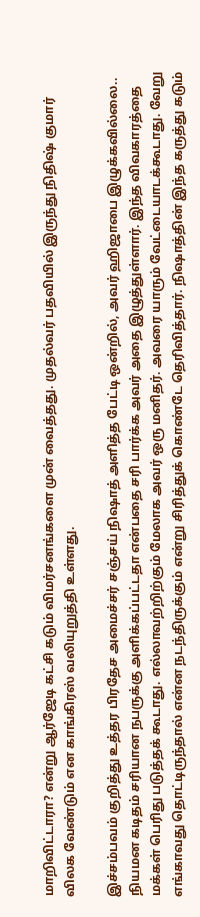மாறிவிட்டாரா? என்று ஆர்ஜேடி கட்சி கடும் விமர்சனங்களை முன் வைத்தது. முதல்வர் பதவியில் இருந்து நிதிஷ் குமார் விலக வேண்டும் என காங்கிரஸ் வலியுறுத்தி உள்ளது.

இச்சம்பவம் குறித்து உத்தர பிரதேச அமைச்சர் சஞ்சய் நிஷாத் அளித்த பேட்டி ஒன்றில், அவர் ஹிஜாபை இழுக்கவில்லை.. நியமன கடிதம் சரியான நபருக்கு அளிக்கப்பட்டதா என்பதை சரி பார்க்க அவர் அதை இழுத்துள்ளார். இந்த விவகாரத்தை மக்கள் பெரிது படுத்தக் கூடாது. எல்லாவற்றிற்கும் மேலாக அவர் ஒரு மனிதர். அவரை யாரும் வேட்டையாடக்கூடாது. வேறு எங்காவது தொட்டிருந்தால் என்ன நடந்திருக்கும் என்று சிரித்துக் கொண்டே தெரிவித்தார். நிஷாத்தின் இந்த கருத்து கடும்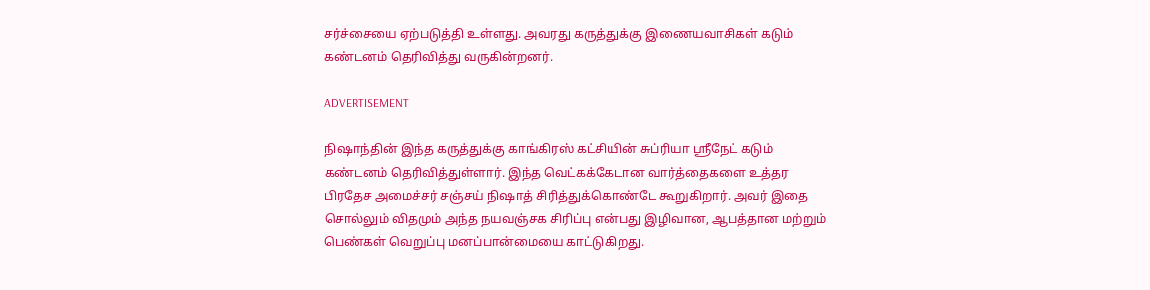சர்ச்சையை ஏற்படுத்தி உள்ளது. அவரது கருத்துக்கு இணையவாசிகள் கடும் கண்டனம் தெரிவித்து வருகின்றனர்.

ADVERTISEMENT

நிஷாந்தின் இந்த கருத்துக்கு காங்கிரஸ் கட்சியின் சுப்ரியா ஸ்ரீநேட் கடும் கண்டனம் தெரிவித்துள்ளார். இந்த வெட்கக்கேடான வார்த்தைகளை உத்தர பிரதேச அமைச்சர் சஞ்சய் நிஷாத் சிரித்துக்கொண்டே கூறுகிறார். அவர் இதை சொல்லும் விதமும் அந்த நயவஞ்சக சிரிப்பு என்பது இழிவான, ஆபத்தான மற்றும் பெண்கள் வெறுப்பு மனப்பான்மையை காட்டுகிறது.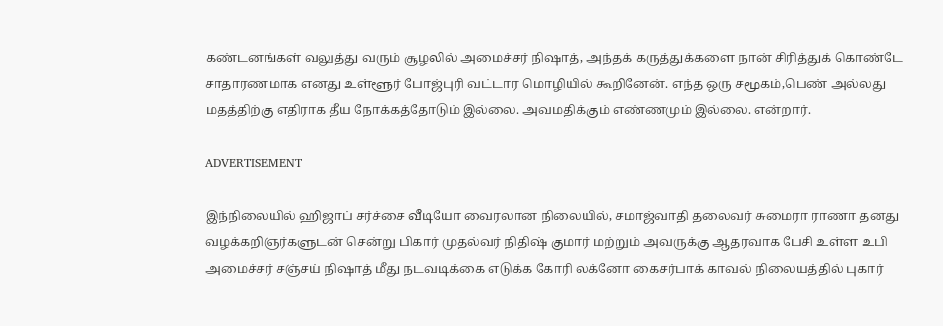கண்டனங்கள் வலுத்து வரும் சூழலில் அமைச்சர் நிஷாத், அந்தக் கருத்துக்களை நான் சிரித்துக் கொண்டே சாதாரணமாக எனது உள்ளூர் போஜ்புரி வட்டார மொழியில் கூறினேன். எந்த ஒரு சமூகம்,பெண் அல்லது மதத்திற்கு எதிராக தீய நோக்கத்தோடும் இல்லை. அவமதிக்கும் எண்ணமும் இல்லை. என்றார்.

ADVERTISEMENT

இந்நிலையில் ஹிஜாப் சர்ச்சை வீடியோ வைரலான நிலையில், சமாஜ்வாதி தலைவர் சுமைரா ராணா தனது வழக்கறிஞர்களுடன் சென்று பிகார் முதல்வர் நிதிஷ் குமார் மற்றும் அவருக்கு ஆதரவாக பேசி உள்ள உபி அமைச்சர் சஞ்சய் நிஷாத் மீது நடவடிக்கை எடுக்க கோரி லக்னோ கைசர்பாக் காவல் நிலையத்தில் புகார்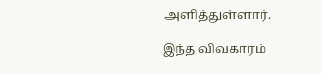அளித்துள்ளார்.

இந்த விவகாரம்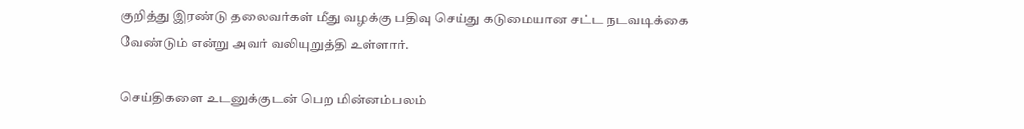குறித்து இரண்டு தலைவர்கள் மீது வழக்கு பதிவு செய்து கடுமையான சட்ட நடவடிக்கை வேண்டும் என்று அவர் வலியுறுத்தி உள்ளார்.

செய்திகளை உடனுக்குடன் பெற மின்னம்பலம்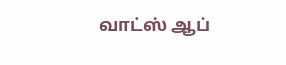வாட்ஸ் ஆப்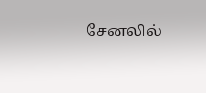சேனலில்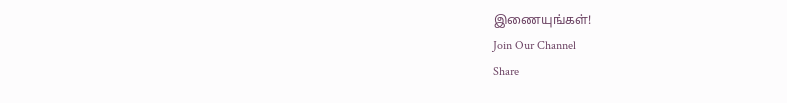இணையுங்கள்!
Join Our Channel
Share